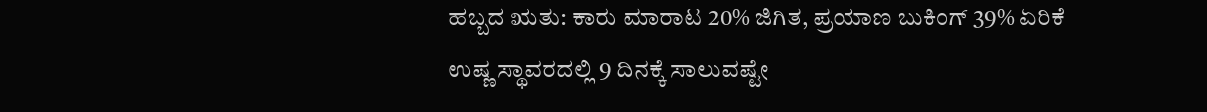ಹಬ್ಬದ ಋತು: ಕಾರು ಮಾರಾಟ 20% ಜಿಗಿತ, ಪ್ರಯಾಣ ಬುಕಿಂಗ್ 39% ಏರಿಕೆ
ಉಷ್ಣ ಸ್ಥಾವರದಲ್ಲಿ 9 ದಿನಕ್ಕೆ ಸಾಲುವಷ್ಟೇ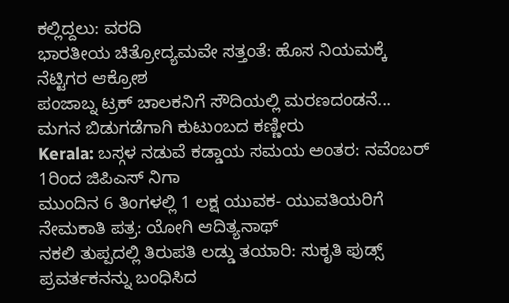ಕಲ್ಲಿದ್ದಲು: ವರದಿ
ಭಾರತೀಯ ಚಿತ್ರೋದ್ಯಮವೇ ಸತ್ತಂತೆ: ಹೊಸ ನಿಯಮಕ್ಕೆ ನೆಟ್ಟಿಗರ ಆಕ್ರೋಶ
ಪಂಜಾಬ್ನ ಟ್ರಕ್ ಚಾಲಕನಿಗೆ ಸೌದಿಯಲ್ಲಿ ಮರಣದಂಡನೆ... ಮಗನ ಬಿಡುಗಡೆಗಾಗಿ ಕುಟುಂಬದ ಕಣ್ಣೀರು
Kerala: ಬಸ್ಗಳ ನಡುವೆ ಕಡ್ಡಾಯ ಸಮಯ ಅಂತರ: ನವೆಂಬರ್ 1ರಿಂದ ಜಿಪಿಎಸ್ ನಿಗಾ
ಮುಂದಿನ 6 ತಿಂಗಳಲ್ಲಿ 1 ಲಕ್ಷ ಯುವಕ- ಯುವತಿಯರಿಗೆ ನೇಮಕಾತಿ ಪತ್ರ: ಯೋಗಿ ಆದಿತ್ಯನಾಥ್
ನಕಲಿ ತುಪ್ಪದಲ್ಲಿ ತಿರುಪತಿ ಲಡ್ಡು ತಯಾರಿ: ಸುಕೃತಿ ಫುಡ್ಸ್ ಪ್ರವರ್ತಕನನ್ನು ಬಂಧಿಸಿದ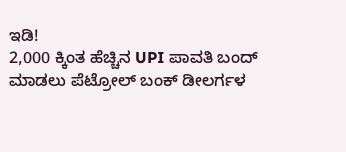ಇಡಿ!
2,000 ಕ್ಕಿಂತ ಹೆಚ್ಚಿನ UPI ಪಾವತಿ ಬಂದ್ ಮಾಡಲು ಪೆಟ್ರೋಲ್ ಬಂಕ್ ಡೀಲರ್ಗಳ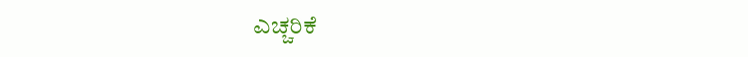ಎಚ್ಚರಿಕೆ